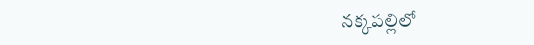నక్కపల్లిలో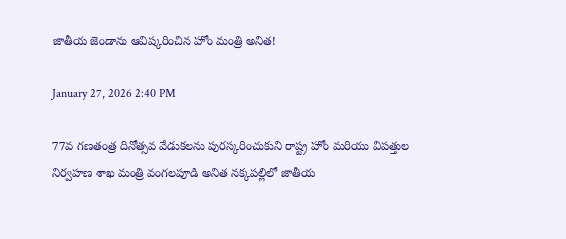జాతీయ జెండాను ఆవిష్కరించిన హోం మంత్రి అనిత!

January 27, 2026 2:40 PM

77వ గణతంత్ర దినోత్సవ వేడుకలను పురస్కరించుకుని రాష్ట్ర హోం మరియు విపత్తుల నిర్వహణ శాఖ మంత్రి వంగలపూడి అనిత నక్కపల్లిలో జాతీయ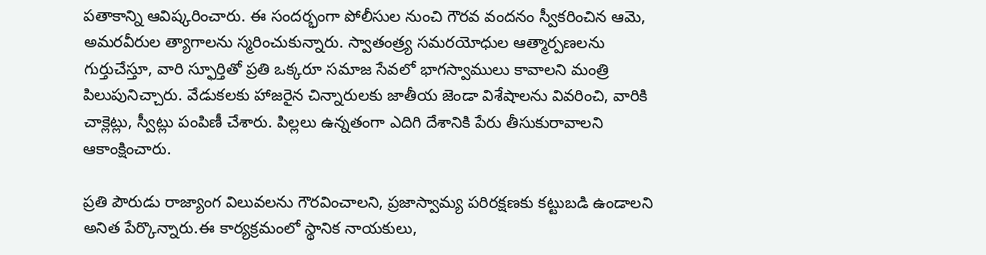పతాకాన్ని ఆవిష్కరించారు. ఈ సందర్భంగా పోలీసుల నుంచి గౌరవ వందనం స్వీకరించిన ఆమె, అమరవీరుల త్యాగాలను స్మరించుకున్నారు. స్వాతంత్ర్య సమరయోధుల ఆత్మార్పణలను గుర్తుచేస్తూ, వారి స్ఫూర్తితో ప్రతి ఒక్కరూ సమాజ సేవలో భాగస్వాములు కావాలని మంత్రి పిలుపునిచ్చారు. వేడుకలకు హాజరైన చిన్నారులకు జాతీయ జెండా విశేషాలను వివరించి, వారికి చాక్లెట్లు, స్వీట్లు పంపిణీ చేశారు. పిల్లలు ఉన్నతంగా ఎదిగి దేశానికి పేరు తీసుకురావాలని ఆకాంక్షించారు.

ప్రతి పౌరుడు రాజ్యాంగ విలువలను గౌరవించాలని, ప్రజాస్వామ్య పరిరక్షణకు కట్టుబడి ఉండాలని అనిత పేర్కొన్నారు.ఈ కార్యక్రమంలో స్థానిక నాయకులు,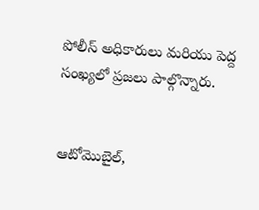పోలీస్ అధికారులు మరియు పెద్ద సంఖ్యలో ప్రజలు పాల్గొన్నారు.


ఆటోమొబైల్,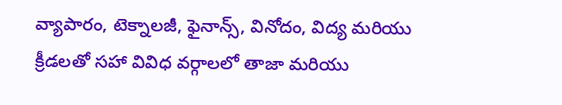వ్యాపారం, టెక్నాలజీ, ఫైనాన్స్, వినోదం, విద్య మరియు క్రీడలతో సహా వివిధ వర్గాలలో తాజా మరియు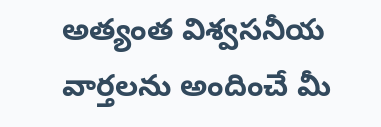అత్యంత విశ్వసనీయ వార్తలను అందించే మీ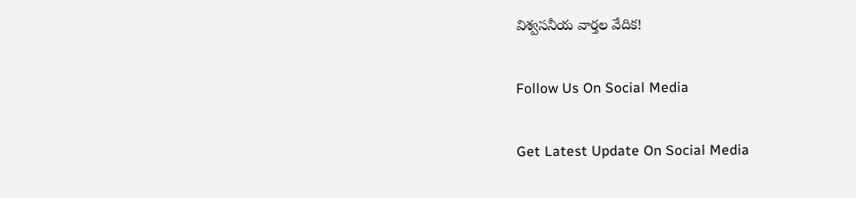విశ్వసనీయ వార్తల వేదిక!

Follow Us On Social Media

Get Latest Update On Social Media